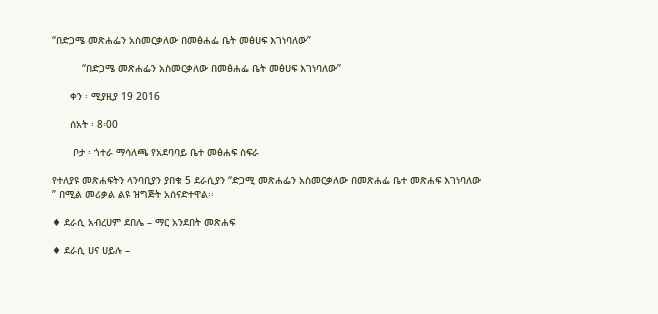“በድጋሜ መጽሐፌን አስመርቃለው በመፅሐፌ ቤት መፅሀፍ እገነባለው”

          “በድጋሜ መጽሐፌን አስመርቃለው በመፅሐፌ ቤት መፅሀፍ እገነባለው”

      ቀን ፡ ሚያዚያ 19 2016

      ሰአት ፡ 8፡00

       ቦታ ፡ ጎተራ ማሳለጫ የአደባባይ ቤተ መፅሐፍ ስፍራ

የተለያዩ መጽሐፍትን ላንባቢያን ያበቁ 5 ደራሲያን “ድጋሚ መጽሐፌን አስመርቃለው በመጽሐፌ ቤተ መጽሐፍ እገነባለው ” በሚል መሪቃል ልዩ ዝግጅት አሰናድተዋል፡፡

♦ ደራሲ አብረሀም ደበሌ – ማር አንደበት መጽሐፍ

♦ ደራሲ ሀና ሀይሉ –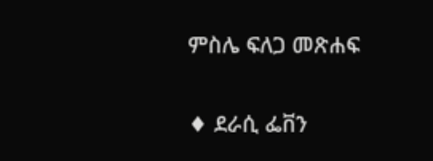ምስሌ ፍለጋ መጽሐፍ

♦ ደራሲ ፌቨን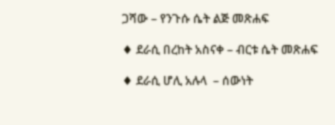ጋሻው – የንጉሱ ሴት ልጅ መጽሐፍ

♦ ደራሲ በረከት አስናቀ – ብርቱ ሴት መጽሐፍ

♦ ደራሲ ሆሊ አሉላ  – ሰውነት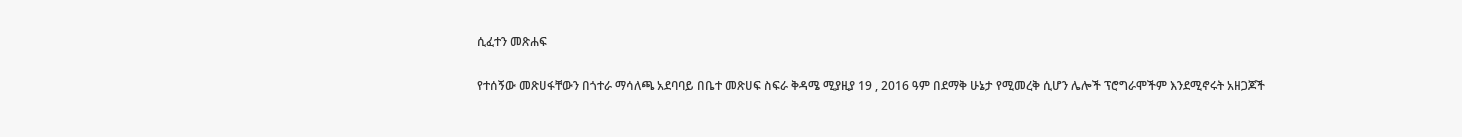ሲፈተን መጽሐፍ

የተሰኝው መጽሀፋቸውን በጎተራ ማሳለጫ አደባባይ በቤተ መጽሀፍ ስፍራ ቅዳሜ ሚያዚያ 19 , 2016 ዓም በደማቅ ሁኔታ የሚመረቅ ሲሆን ሌሎች ፕሮግራሞችም እንደሚኖሩት አዘጋጆች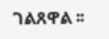ገልጸዋል ፡፡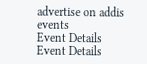advertise on addis events
Event Details
Event Details